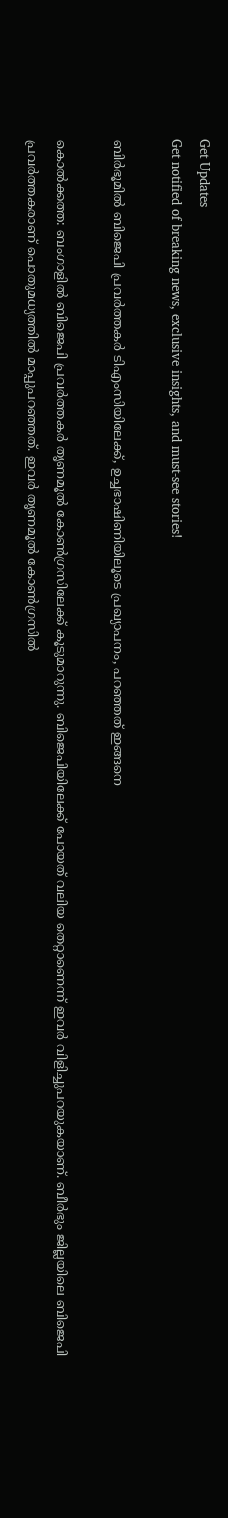Get Updates
Get notified of breaking news, exclusive insights, and must-see stories!

ബിര്‍ഭൂമില്‍ ബിജെപി പ്രവര്‍ത്തകര്‍ ടിഎംസിയിലേക്ക്, ഉച്ചഭാഷിണിയിലൂടെ പ്രഖ്യാപനം, പറഞ്ഞത് ഇങ്ങനെ

കൊല്‍ക്കത്ത: ബംഗാളില്‍ ബിജെപി പ്രവര്‍ത്തകര്‍ തൃണമൂല്‍ കോണ്‍ഗ്രസിലേക്ക് കൂടുമാറുന്നു. ബിജെപിയിലേക്ക് പോയത് വലിയ തെറ്റാണെന്ന് ഇവര്‍ വിളിച്ചുപറയുകയാണ്. ബീര്‍ഭും ജില്ലയിലെ ബിജെപി പ്രവര്‍ത്തകരാണ് പൊതുമധ്യത്തില്‍ മാപ്പുപറഞ്ഞത്. ഇവര്‍ തൃണമൂല്‍ കോണ്‍ഗ്രസില്‍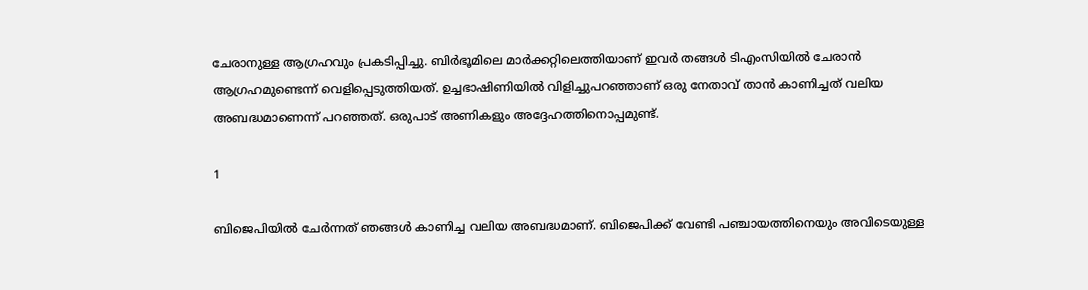ചേരാനുള്ള ആഗ്രഹവും പ്രകടിപ്പിച്ചു. ബിര്‍ഭൂമിലെ മാര്‍ക്കറ്റിലെത്തിയാണ് ഇവര്‍ തങ്ങള്‍ ടിഎംസിയില്‍ ചേരാന്‍ ആഗ്രഹമുണ്ടെന്ന് വെളിപ്പെടുത്തിയത്. ഉച്ചഭാഷിണിയില്‍ വിളിച്ചുപറഞ്ഞാണ് ഒരു നേതാവ് താന്‍ കാണിച്ചത് വലിയ അബദ്ധമാണെന്ന് പറഞ്ഞത്. ഒരുപാട് അണികളും അദ്ദേഹത്തിനൊപ്പമുണ്ട്.

1

ബിജെപിയില്‍ ചേര്‍ന്നത് ഞങ്ങള്‍ കാണിച്ച വലിയ അബദ്ധമാണ്. ബിജെപിക്ക് വേണ്ടി പഞ്ചായത്തിനെയും അവിടെയുള്ള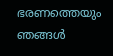ഭരണത്തെയും ഞങ്ങള്‍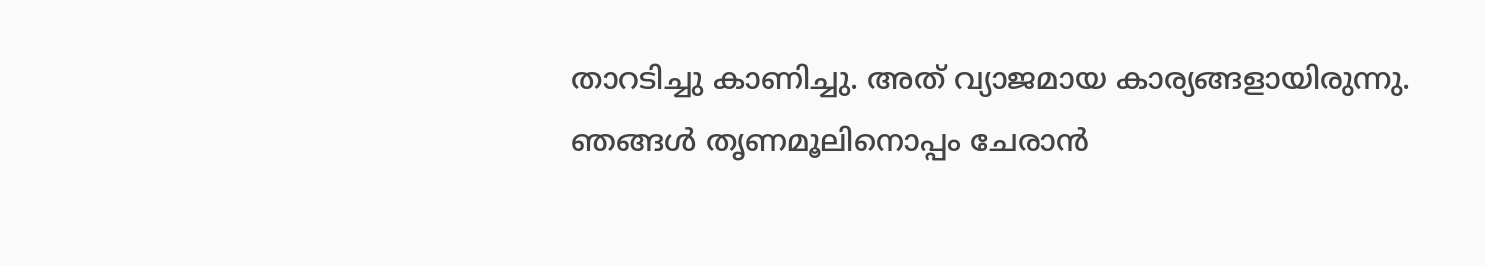താറടിച്ചു കാണിച്ചു. അത് വ്യാജമായ കാര്യങ്ങളായിരുന്നു. ഞങ്ങള്‍ തൃണമൂലിനൊപ്പം ചേരാന്‍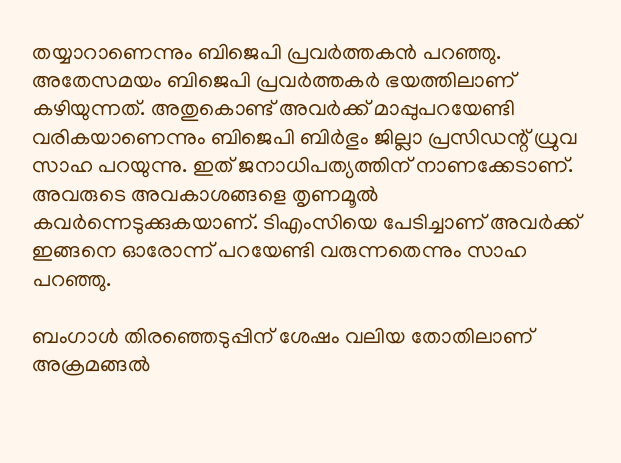തയ്യാറാണെന്നും ബിജെപി പ്രവര്‍ത്തകന്‍ പറഞ്ഞു. അതേസമയം ബിജെപി പ്രവര്‍ത്തകര്‍ ഭയത്തിലാണ് കഴിയുന്നത്. അതുകൊണ്ട് അവര്‍ക്ക് മാപ്പുപറയേണ്ടി വരികയാണെന്നും ബിജെപി ബിര്‍ഭും ജില്ലാ പ്രസിഡന്റ് ധ്രുവ സാഹ പറയുന്നു. ഇത് ജനാധിപത്യത്തിന് നാണക്കേടാണ്. അവരുടെ അവകാശങ്ങളെ തൃണമൂല്‍ കവര്‍ന്നെടുക്കുകയാണ്. ടിഎംസിയെ പേടിച്ചാണ് അവര്‍ക്ക് ഇങ്ങനെ ഓരോന്ന് പറയേണ്ടി വരുന്നതെന്നും സാഹ പറഞ്ഞു.

ബംഗാള്‍ തിരഞ്ഞെടുപ്പിന് ശേഷം വലിയ തോതിലാണ് അക്രമങ്ങല്‍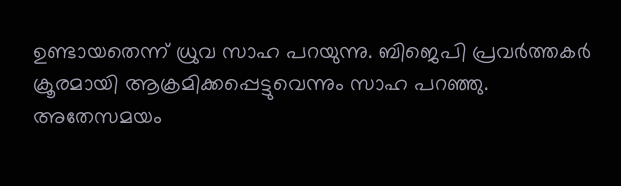ഉണ്ടായതെന്ന് ധ്രുവ സാഹ പറയുന്നു. ബിജെപി പ്രവര്‍ത്തകര്‍ ക്രൂരമായി ആക്രമിക്കപ്പെട്ടുവെന്നും സാഹ പറഞ്ഞു. അതേസമയം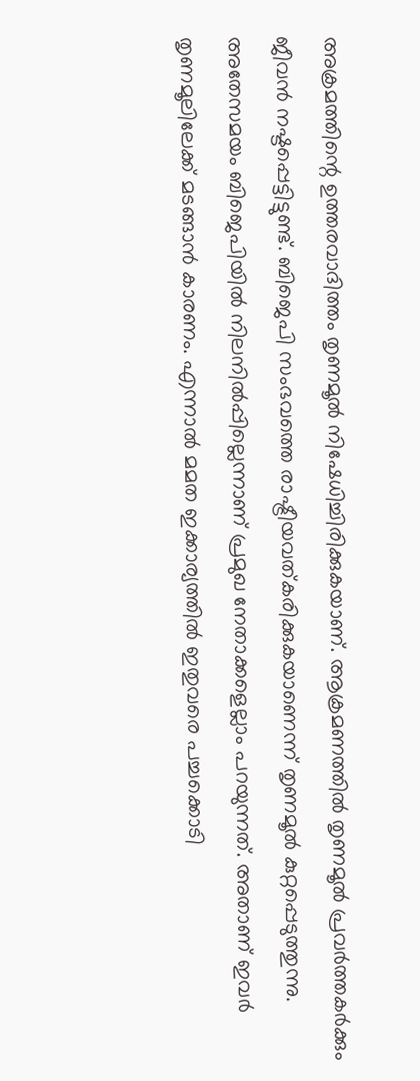അക്രമത്തിന്റെ ഉത്തരവാദിത്തം തൃണമൂല്‍ നിഷേധിച്ചിരിക്കുകയാണ്. ആക്രമണത്തില്‍ തൃണമൂല്‍ പ്രവര്‍ത്തകര്‍ക്കും ജീവന്‍ നഷ്ടപ്പെട്ടിട്ടുണ്ട്. ബിജെപി സംഭവത്തെ രാഷ്ട്രീയവത്കരിക്കുകയാണെന്ന് തൃണമൂല്‍ കുറ്റപ്പെടുത്തുന്നു. അതേസമയം ബിജെപിയില്‍ നിലനില്‍പ്പില്ലെന്നാണ് പ്രമുഖ നേതാക്കളെല്ലാം പറയുന്നത്. അതാണ് ഇവര്‍ തൃണമൂലിലേക്ക് മടങ്ങാന്‍ കാരണം. എന്നാല്‍ മമത ഇക്കാര്യത്തില്‍ ഇതുവരെ പച്ചക്കൊടി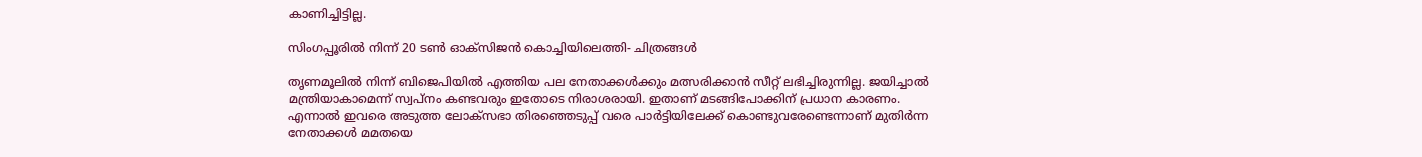കാണിച്ചിട്ടില്ല.

സിംഗപ്പൂരിൽ നിന്ന് 20 ടൺ ഓക്സിജൻ കൊച്ചിയിലെത്തി- ചിത്രങ്ങൾ

തൃണമൂലില്‍ നിന്ന് ബിജെപിയില്‍ എത്തിയ പല നേതാക്കള്‍ക്കും മത്സരിക്കാന്‍ സീറ്റ് ലഭിച്ചിരുന്നില്ല. ജയിച്ചാല്‍ മന്ത്രിയാകാമെന്ന് സ്വപ്‌നം കണ്ടവരും ഇതോടെ നിരാശരായി. ഇതാണ് മടങ്ങിപോക്കിന് പ്രധാന കാരണം. എന്നാല്‍ ഇവരെ അടുത്ത ലോക്‌സഭാ തിരഞ്ഞെടുപ്പ് വരെ പാര്‍ട്ടിയിലേക്ക് കൊണ്ടുവരേണ്ടെന്നാണ് മുതിര്‍ന്ന നേതാക്കള്‍ മമതയെ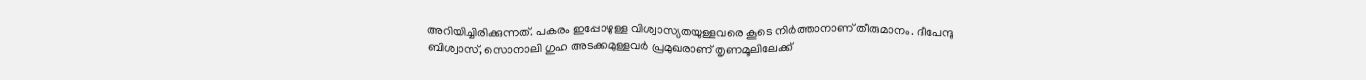അറിയിച്ചിരിക്കുന്നത്. പകരം ഇപ്പോഴുള്ള വിശ്വാസ്യതയുള്ളവരെ കൂടെ നിര്‍ത്താനാണ് തീരുമാനം. ദീപേന്ദു ബിശ്വാസ്, സൊനാലി ഗുഹ അടക്കമുള്ളവര്‍ പ്രമുഖരാണ് തൃണമൂലിലേക്ക്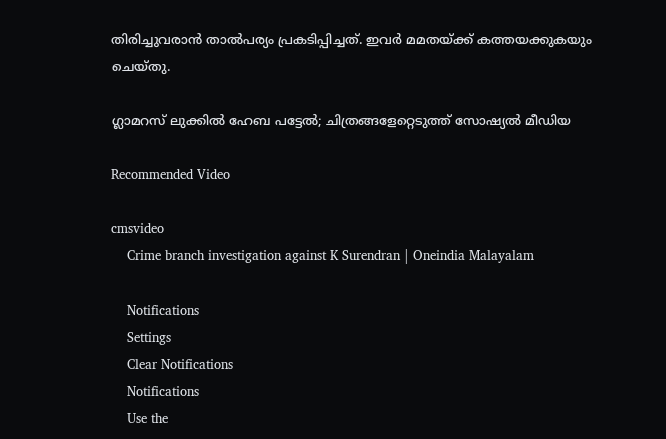തിരിച്ചുവരാന്‍ താല്‍പര്യം പ്രകടിപ്പിച്ചത്. ഇവര്‍ മമതയ്ക്ക് കത്തയക്കുകയും ചെയ്തു.

ഗ്ലാമറസ് ലുക്കിൽ ഹേബ പട്ടേൽ; ചിത്രങ്ങളേറ്റെടുത്ത് സോഷ്യൽ മീഡിയ

Recommended Video

cmsvideo
    Crime branch investigation against K Surendran | Oneindia Malayalam

    Notifications
    Settings
    Clear Notifications
    Notifications
    Use the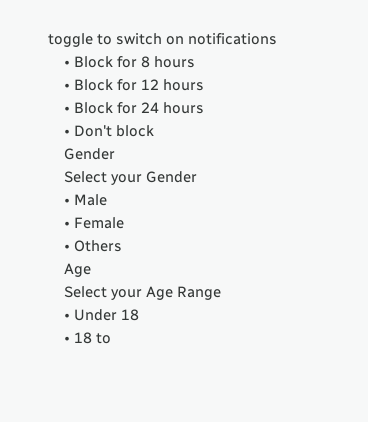toggle to switch on notifications
    • Block for 8 hours
    • Block for 12 hours
    • Block for 24 hours
    • Don't block
    Gender
    Select your Gender
    • Male
    • Female
    • Others
    Age
    Select your Age Range
    • Under 18
    • 18 to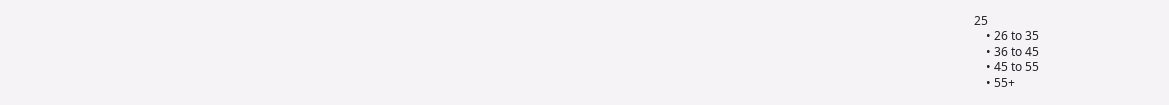25
    • 26 to 35
    • 36 to 45
    • 45 to 55
    • 55+